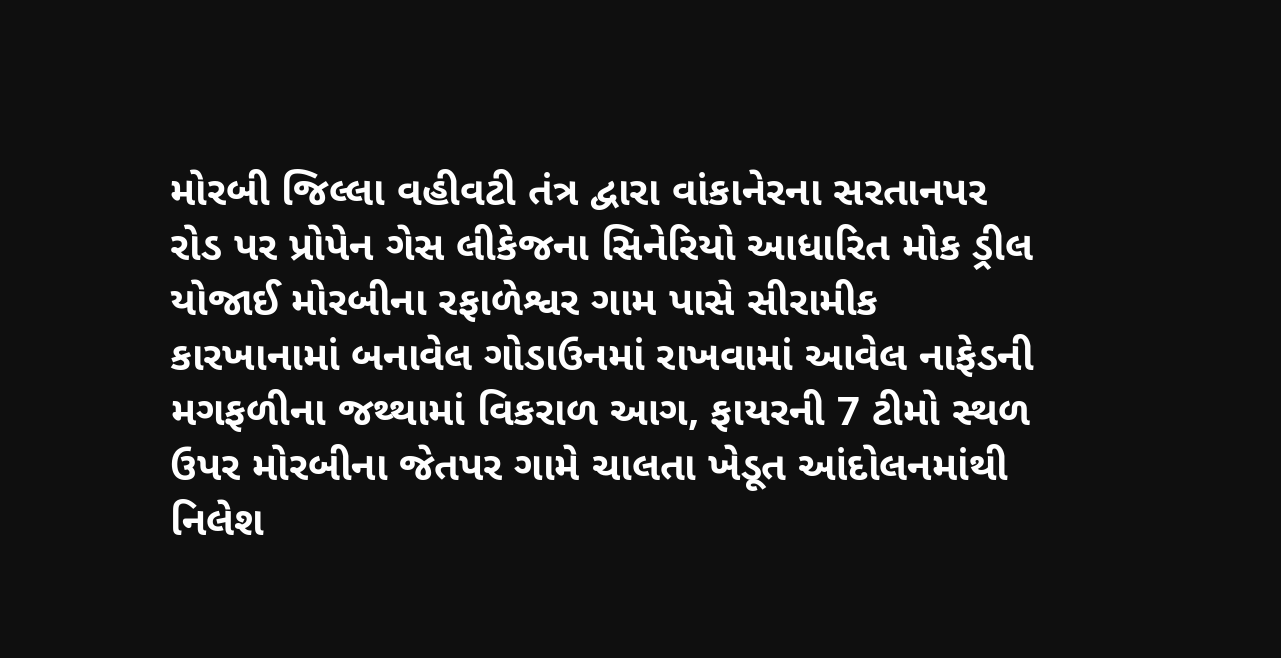મોરબી જિલ્લા વહીવટી તંત્ર દ્વારા વાંકાનેરના સરતાનપર રોડ પર પ્રોપેન ગેસ લીકેજના સિનેરિયો આધારિત મોક ડ્રીલ યોજાઈ મોરબીના રફાળેશ્વર ગામ પાસે સીરામીક કારખાનામાં બનાવેલ ગોડાઉનમાં રાખવામાં આવેલ નાફેડની મગફળીના જથ્થામાં વિકરાળ આગ, ફાયરની 7 ટીમો સ્થળ ઉપર મોરબીના જેતપર ગામે ચાલતા ખેડૂત આંદોલનમાંથી નિલેશ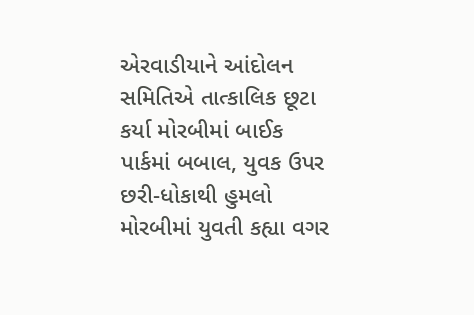એરવાડીયાને આંદોલન સમિતિએ તાત્કાલિક છૂટા કર્યા મોરબીમાં બાઈક પાર્કમાં બબાલ, યુવક ઉપર છરી-ધોકાથી હુમલો મોરબીમાં યુવતી કહ્યા વગર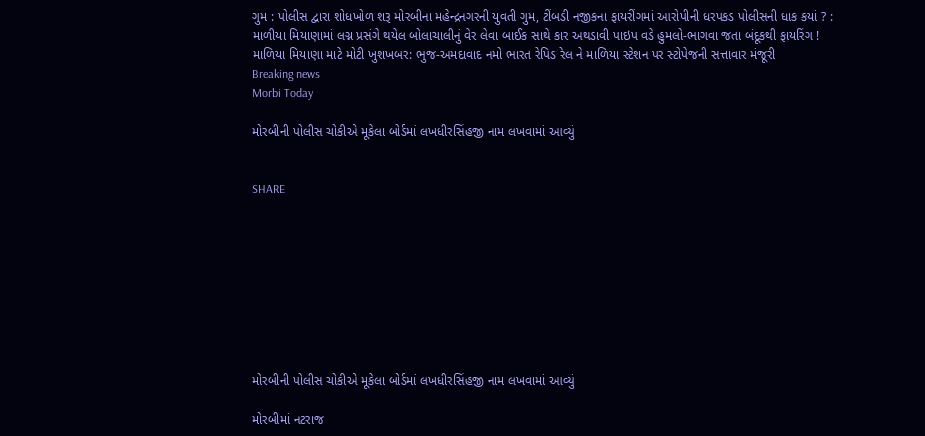ગુમ : પોલીસ દ્વારા શોધખોળ શરૂ મોરબીના મહેન્દ્રનગરની યુવતી ગુમ, ટીંબડી નજીકના ફાયરીંગમાં આરોપીની ધરપકડ પોલીસની ધાક કયાં ? : માળીયા મિયાણામાં લગ્ન પ્રસંગે થયેલ બોલાચાલીનું વેર લેવા બાઈક સાથે કાર અથડાવી પાઇપ વડે હુમલો-ભાગવા જતા બંદૂકથી ફાયરિંગ ! માળિયા મિયાણા માટે મોટી ખુશખબર: ભુજ-અમદાવાદ નમો ભારત રેપિડ રેલ ને માળિયા સ્ટેશન પર સ્ટોપેજની સત્તાવાર મંજૂરી
Breaking news
Morbi Today

મોરબીની પોલીસ ચોકીએ મૂકેલા બોર્ડમાં લખધીરસિંહજી નામ લખવામાં આવ્યું


SHARE









મોરબીની પોલીસ ચોકીએ મૂકેલા બોર્ડમાં લખધીરસિંહજી નામ લખવામાં આવ્યું

મોરબીમાં નટરાજ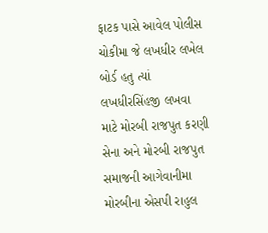ફાટક પાસે આવેલ પોલીસ ચોકીમા જે લખધીર લખેલ બોર્ડ હતુ ત્યાં લખધીરસિંહજી લખવા માટે મોરબી રાજપુત કરણી સેના અને મોરબી રાજપુત સમાજની આગેવાનીમા મોરબીના એસપી રાહુલ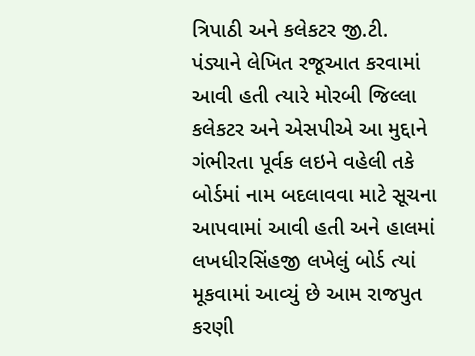ત્રિપાઠી અને કલેકટર જી.ટી. પંડ્યાને લેખિત રજૂઆત કરવામાં આવી હતી ત્યારે મોરબી જિલ્લા કલેકટર અને એસપીએ આ મુદ્દાને ગંભીરતા પૂર્વક લઇને વહેલી તકે બોર્ડમાં નામ બદલાવવા માટે સૂચના આપવામાં આવી હતી અને હાલમાં લખધીરસિંહજી લખેલું બોર્ડ ત્યાં મૂકવામાં આવ્યું છે આમ રાજપુત કરણી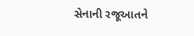સેનાની રજૂઆતને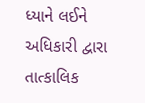ધ્યાને લઈને અધિકારી દ્વારા તાત્કાલિક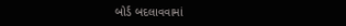બોર્ડ બદલાવવામાં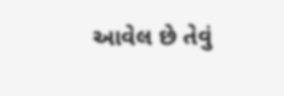આવેલ છે તેવું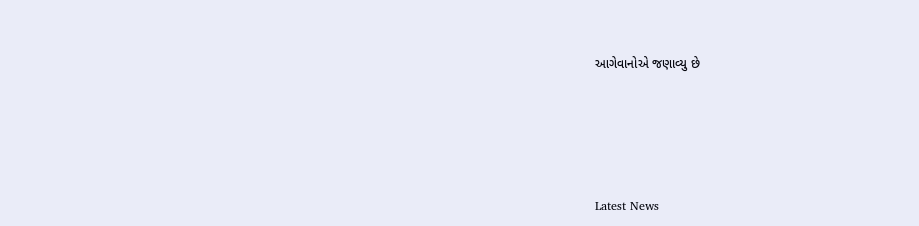આગેવાનોએ જણાવ્યુ છે






Latest News